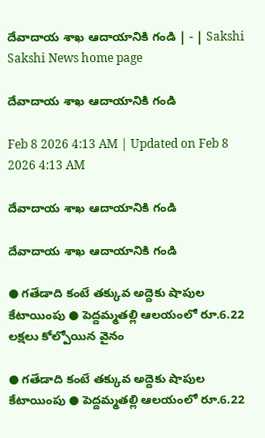దేవాదాయ శాఖ ఆదాయానికి గండి | - | Sakshi
Sakshi News home page

దేవాదాయ శాఖ ఆదాయానికి గండి

Feb 8 2026 4:13 AM | Updated on Feb 8 2026 4:13 AM

దేవాదాయ శాఖ ఆదాయానికి గండి

దేవాదాయ శాఖ ఆదాయానికి గండి

● గతేడాది కంటే తక్కువ అద్దెకు షాపుల కేటాయింపు ● పెద్దమ్మతల్లి ఆలయంలో రూ.6.22 లక్షలు కోల్పోయిన వైనం

● గతేడాది కంటే తక్కువ అద్దెకు షాపుల కేటాయింపు ● పెద్దమ్మతల్లి ఆలయంలో రూ.6.22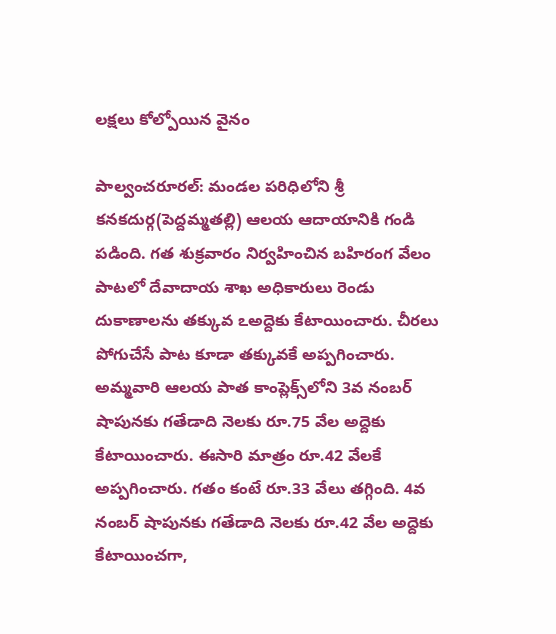లక్షలు కోల్పోయిన వైనం

పాల్వంచరూరల్‌: మండల పరిధిలోని శ్రీ కనకదుర్గ(పెద్దమ్మతల్లి) ఆలయ ఆదాయానికి గండి పడింది. గత శుక్రవారం నిర్వహించిన బహిరంగ వేలం పాటలో దేవాదాయ శాఖ అధికారులు రెండు దుకాణాలను తక్కువ ఽఅద్దెకు కేటాయించారు. చీరలు పోగుచేసే పాట కూడా తక్కువకే అప్పగించారు. అమ్మవారి ఆలయ పాత కాంప్లెక్స్‌లోని 3వ నంబర్‌ షాపునకు గతేడాది నెలకు రూ.75 వేల అద్దెకు కేటాయించారు. ఈసారి మాత్రం రూ.42 వేలకే అప్పగించారు. గతం కంటే రూ.33 వేలు తగ్గింది. 4వ నంబర్‌ షాపునకు గతేడాది నెలకు రూ.42 వేల అద్దెకు కేటాయించగా,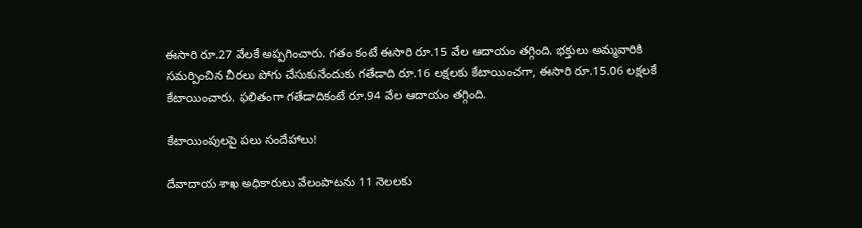ఈసారి రూ.27 వేలకే అప్పగించారు. గతం కంటే ఈసారి రూ.15 వేల ఆదాయం తగ్గింది. భక్తులు అమ్మవారికి సమర్పించిన చీరలు పోగు చేసుకునేందుకు గతేడాది రూ.16 లక్షలకు కేటాయించగా, ఈసారి రూ.15.06 లక్షలకే కేటాయించారు. ఫలితంగా గతేడాదికంటే రూ.94 వేల ఆదాయం తగ్గింది.

కేటాయింపులపై పలు సందేహాలు!

దేవాదాయ శాఖ అధికారులు వేలంపాటను 11 నెలలకు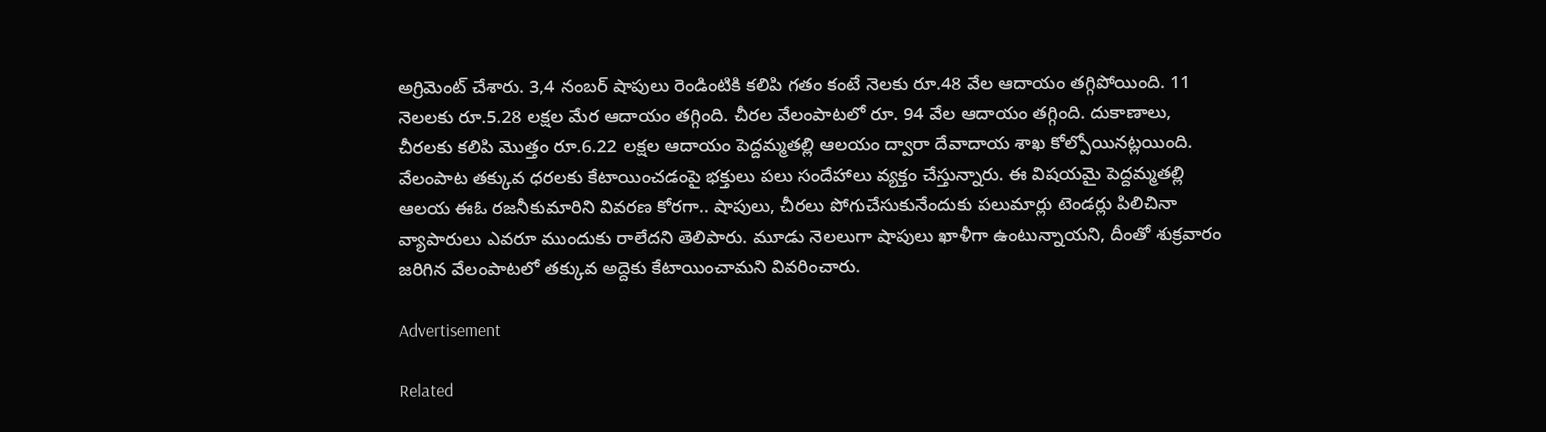అగ్రిమెంట్‌ చేశారు. 3,4 నంబర్‌ షాపులు రెండింటికి కలిపి గతం కంటే నెలకు రూ.48 వేల ఆదాయం తగ్గిపోయింది. 11 నెలలకు రూ.5.28 లక్షల మేర ఆదాయం తగ్గింది. చీరల వేలంపాటలో రూ. 94 వేల ఆదాయం తగ్గింది. దుకాణాలు, చీరలకు కలిపి మొత్తం రూ.6.22 లక్షల ఆదాయం పెద్దమ్మతల్లి ఆలయం ద్వారా దేవాదాయ శాఖ కోల్పోయినట్లయింది. వేలంపాట తక్కువ ధరలకు కేటాయించడంపై భక్తులు పలు సందేహాలు వ్యక్తం చేస్తున్నారు. ఈ విషయమై పెద్దమ్మతల్లి ఆలయ ఈఓ రజనీకుమారిని వివరణ కోరగా.. షాపులు, చీరలు పోగుచేసుకునేందుకు పలుమార్లు టెండర్లు పిలిచినా వ్యాపారులు ఎవరూ ముందుకు రాలేదని తెలిపారు. మూడు నెలలుగా షాపులు ఖాళీగా ఉంటున్నాయని, దీంతో శుక్రవారం జరిగిన వేలంపాటలో తక్కువ అద్దెకు కేటాయించామని వివరించారు.

Advertisement

Related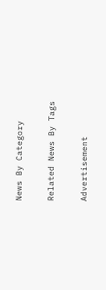News By Category

Related News By Tags

Advertisement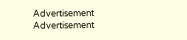Advertisement
Advertisement